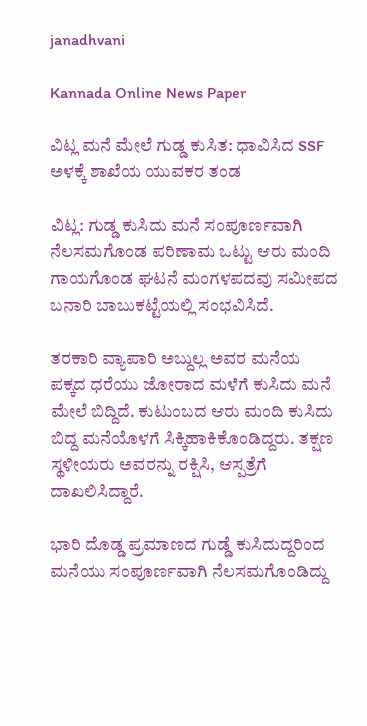janadhvani

Kannada Online News Paper

ವಿಟ್ಲ ಮನೆ ಮೇಲೆ ಗುಡ್ಡ ಕುಸಿತ: ಧಾವಿಸಿದ SSF ಅಳಕ್ಕೆ ಶಾಖೆಯ ಯುವಕರ ತಂಡ

ವಿಟ್ಲ: ಗುಡ್ಡ ಕುಸಿದು ಮನೆ ಸಂಪೂರ್ಣವಾಗಿ ನೆಲಸಮಗೊಂಡ ಪರಿಣಾಮ ಒಟ್ಟು ಆರು ಮಂದಿ ಗಾಯಗೊಂಡ ಘಟನೆ ಮಂಗಳಪದವು ಸಮೀಪದ ಬನಾರಿ ಬಾಬುಕಟ್ಟೆಯಲ್ಲಿ ಸಂಭವಿಸಿದೆ‌.

ತರಕಾರಿ ವ್ಯಾಪಾರಿ ಅಬ್ದುಲ್ಲ ಅವರ ಮನೆಯ ಪಕ್ಕದ ಧರೆಯು ಜೋರಾದ ಮಳೆಗೆ ಕುಸಿದು ಮನೆ ಮೇಲೆ ಬಿದ್ದಿದೆ. ಕುಟುಂಬದ ಆರು ಮಂದಿ ಕುಸಿದು ಬಿದ್ದ ಮನೆಯೊಳಗೆ ಸಿಕ್ಕಿಹಾಕಿಕೊಂಡಿದ್ದರು. ತಕ್ಷಣ ಸ್ಥಳೀಯರು ಅವರನ್ನು ರಕ್ಷಿಸಿ, ಆಸ್ಪತ್ರೆಗೆ ದಾಖಲಿಸಿದ್ದಾರೆ.

ಭಾರಿ ದೊಡ್ಡ ಪ್ರಮಾಣದ ಗುಡ್ಡೆ ಕುಸಿದುದ್ದರಿಂದ ಮನೆಯು ಸಂಪೂರ್ಣವಾಗಿ ನೆಲಸಮಗೊಂಡಿದ್ದು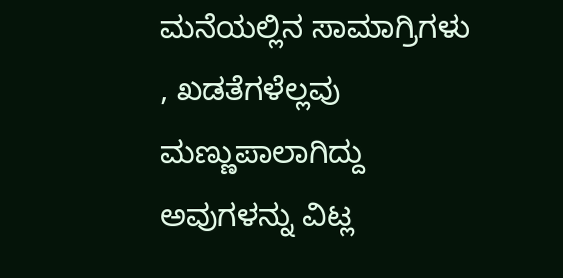ಮನೆಯಲ್ಲಿನ ಸಾಮಾಗ್ರಿಗಳು , ಖಡತೆಗಳೆಲ್ಲವು ಮಣ್ಣುಪಾಲಾಗಿದ್ದು ಅವುಗಳನ್ನು ವಿಟ್ಲ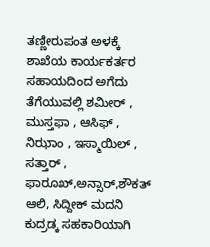ತಣ್ಣೀರುಪಂತ ಅಳಕ್ಕೆ ಶಾಖೆಯ ಕಾರ್ಯಕರ್ತರ ಸಹಾಯದಿಂದ ಅಗೆದು ತೆಗೆಯುವಲ್ಲಿ ಶಮೀರ್ , ಮುಸ್ತಫಾ , ಆಸಿಫ್ , ನಿಝಾಂ , ಇಸ್ಮಾಯಿಲ್ , ಸತ್ತಾರ್ , ಫಾರೂಖ್,ಅನ್ಸಾರ್,ಶೌಕತ್ ಆಲಿ, ಸಿದ್ದೀಕ್ ಮದನಿ ಕುದ್ರಡ್ಕ ಸಹಕಾರಿಯಾಗಿ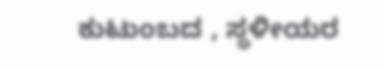ಕುಟುಂಬದ , ಸ್ಥಳೀಯರ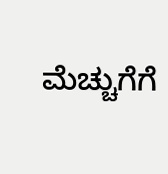ಮೆಚ್ಚುಗೆಗೆ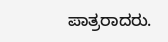ಪಾತ್ರರಾದರು.